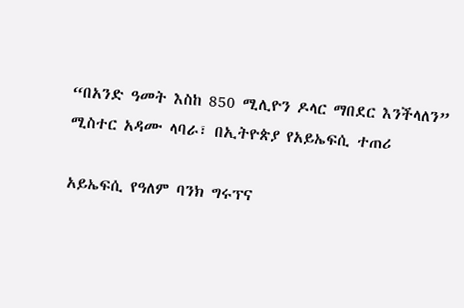“በአንድ ዓመት እስከ 850 ሚሊዮን ዶላር ማበደር እንችላለን” ሚስተር አዳሙ ላባራ፣ በኢትዮጵያ የአይኤፍሲ ተጠሪ

አይኤፍሲ የዓለም ባንክ ግሩፕና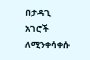በታዳጊ አገሮች ለሚንቀሳቀሱ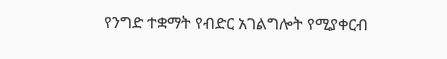የንግድ ተቋማት የብድር አገልግሎት የሚያቀርብ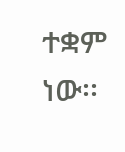ተቋም ነው፡፡